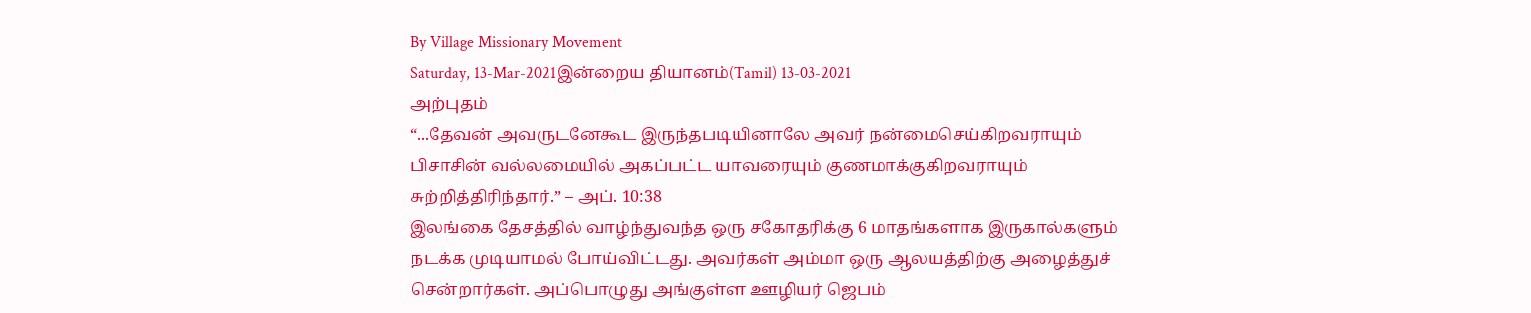By Village Missionary Movement
Saturday, 13-Mar-2021இன்றைய தியானம்(Tamil) 13-03-2021
அற்புதம்
“...தேவன் அவருடனேகூட இருந்தபடியினாலே அவர் நன்மைசெய்கிறவராயும் பிசாசின் வல்லமையில் அகப்பட்ட யாவரையும் குணமாக்குகிறவராயும் சுற்றித்திரிந்தார்.” – அப். 10:38
இலங்கை தேசத்தில் வாழ்ந்துவந்த ஒரு சகோதரிக்கு 6 மாதங்களாக இருகால்களும் நடக்க முடியாமல் போய்விட்டது. அவர்கள் அம்மா ஒரு ஆலயத்திற்கு அழைத்துச் சென்றார்கள். அப்பொழுது அங்குள்ள ஊழியர் ஜெபம்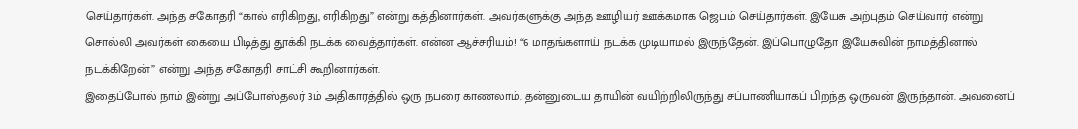செய்தார்கள். அந்த சகோதரி “கால் எரிகிறது, எரிகிறது” என்று கத்தினார்கள். அவர்களுக்கு அந்த ஊழியர் ஊக்கமாக ஜெபம் செய்தார்கள். இயேசு அற்புதம் செய்வார் என்று சொல்லி அவர்கள் கையை பிடித்து தூக்கி நடக்க வைத்தார்கள். என்ன ஆச்சரியம்! “6 மாதங்களாய் நடக்க முடியாமல் இருந்தேன். இப்பொழுதோ இயேசுவின் நாமத்தினால் நடக்கிறேன்” என்று அந்த சகோதரி சாட்சி கூறினார்கள்.
இதைப்போல் நாம் இன்று அப்போஸ்தலர் 3ம் அதிகாரத்தில் ஒரு நபரை காணலாம். தன்னுடைய தாயின் வயிற்றிலிருந்து சப்பாணியாகப் பிறந்த ஒருவன் இருந்தான். அவனைப்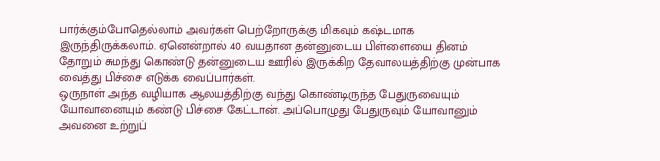பார்க்கும்போதெல்லாம் அவர்கள் பெற்றோருக்கு மிகவும் கஷ்டமாக இருந்திருக்கலாம். ஏனென்றால் 40 வயதான தன்னுடைய பிள்ளையை தினம் தோறும் சுமந்து கொண்டு தன்னுடைய ஊரில் இருக்கிற தேவாலயத்திற்கு முன்பாக வைத்து பிச்சை எடுக்க வைப்பார்கள்.
ஒருநாள் அந்த வழியாக ஆலயத்திற்கு வந்து கொண்டிருந்த பேதுருவையும் யோவானையும் கண்டு பிச்சை கேட்டான். அப்பொழுது பேதுருவும் யோவானும் அவனை உற்றுப்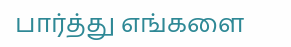பார்த்து எங்களை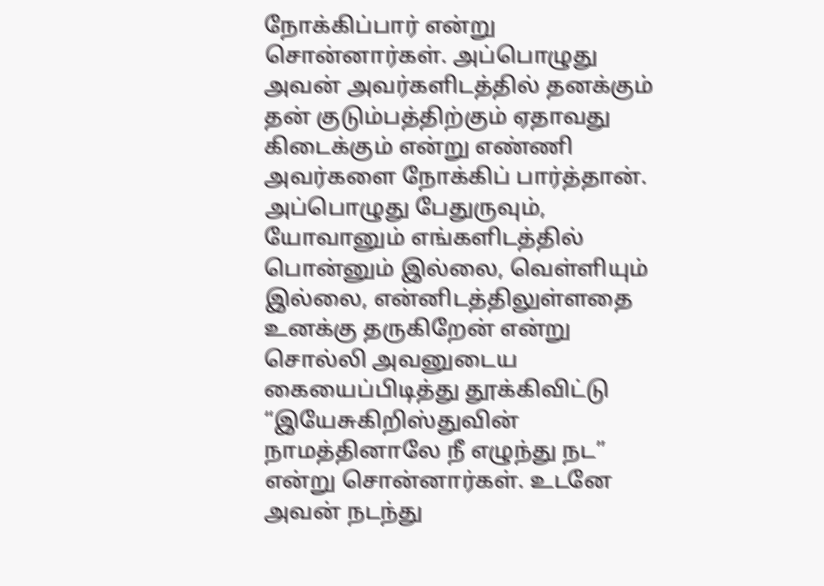நோக்கிப்பார் என்று சொன்னார்கள். அப்பொழுது அவன் அவர்களிடத்தில் தனக்கும் தன் குடும்பத்திற்கும் ஏதாவது கிடைக்கும் என்று எண்ணி அவர்களை நோக்கிப் பார்த்தான். அப்பொழுது பேதுருவும், யோவானும் எங்களிடத்தில் பொன்னும் இல்லை, வெள்ளியும் இல்லை, என்னிடத்திலுள்ளதை உனக்கு தருகிறேன் என்று சொல்லி அவனுடைய கையைப்பிடித்து தூக்கிவிட்டு “இயேசுகிறிஸ்துவின் நாமத்தினாலே நீ எழுந்து நட” என்று சொன்னார்கள். உடனே அவன் நடந்து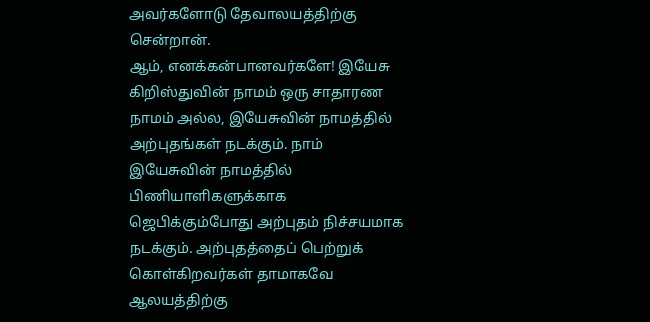அவர்களோடு தேவாலயத்திற்கு சென்றான்.
ஆம், எனக்கன்பானவர்களே! இயேசு கிறிஸ்துவின் நாமம் ஒரு சாதாரண நாமம் அல்ல, இயேசுவின் நாமத்தில் அற்புதங்கள் நடக்கும். நாம் இயேசுவின் நாமத்தில் பிணியாளிகளுக்காக ஜெபிக்கும்போது அற்புதம் நிச்சயமாக நடக்கும். அற்புதத்தைப் பெற்றுக் கொள்கிறவர்கள் தாமாகவே ஆலயத்திற்கு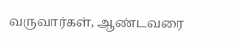வருவார்கள், ஆண்டவரை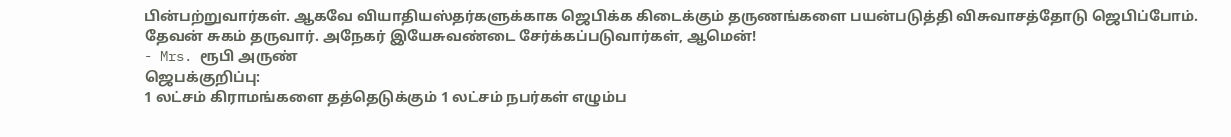பின்பற்றுவார்கள். ஆகவே வியாதியஸ்தர்களுக்காக ஜெபிக்க கிடைக்கும் தருணங்களை பயன்படுத்தி விசுவாசத்தோடு ஜெபிப்போம். தேவன் சுகம் தருவார். அநேகர் இயேசுவண்டை சேர்க்கப்படுவார்கள், ஆமென்!
- Mrs. ரூபி அருண்
ஜெபக்குறிப்பு:
1 லட்சம் கிராமங்களை தத்தெடுக்கும் 1 லட்சம் நபர்கள் எழும்ப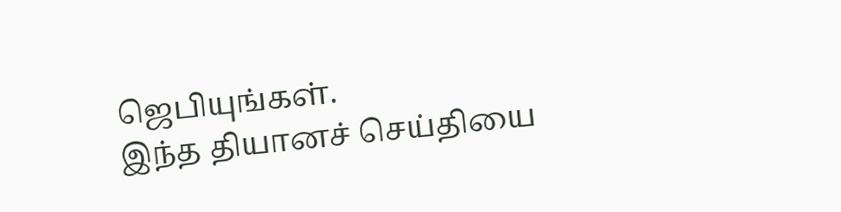ஜெபியுங்கள்.
இந்த தியானச் செய்தியை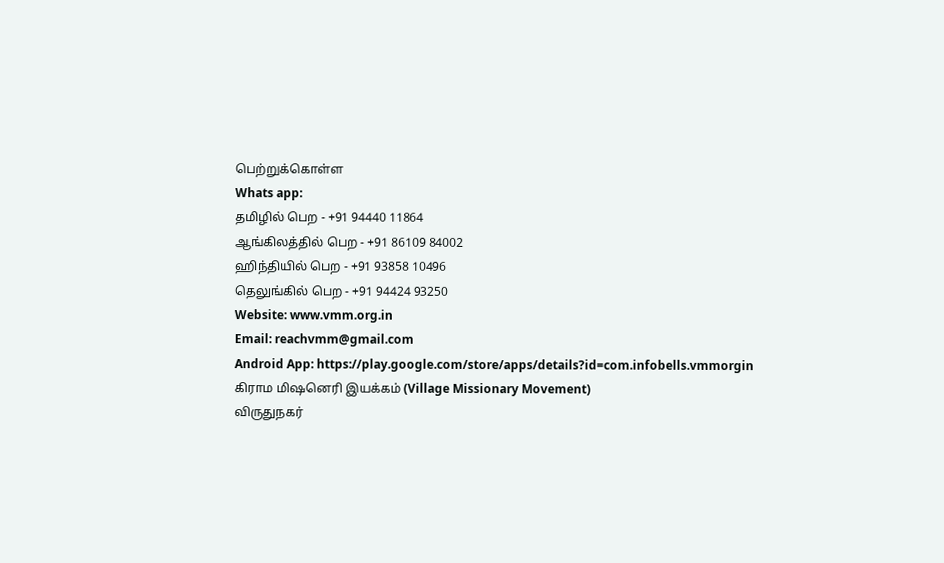பெற்றுக்கொள்ள
Whats app:
தமிழில் பெற - +91 94440 11864
ஆங்கிலத்தில் பெற - +91 86109 84002
ஹிந்தியில் பெற - +91 93858 10496
தெலுங்கில் பெற - +91 94424 93250
Website: www.vmm.org.in
Email: reachvmm@gmail.com
Android App: https://play.google.com/store/apps/details?id=com.infobells.vmmorgin
கிராம மிஷனெரி இயக்கம் (Village Missionary Movement)
விருதுநகர்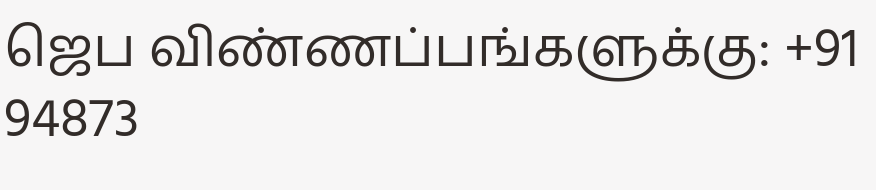ஜெப விண்ணப்பங்களுக்கு: +91 94873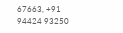67663, +91 94424 93250